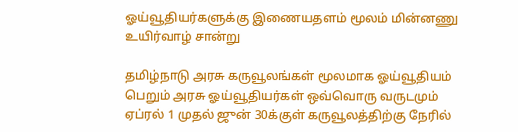ஓய்வூதியர்களுக்கு இணையதளம் மூலம் மின்னணு உயிர்வாழ் சான்று

தமிழ்நாடு அரசு கருவூலங்கள் மூலமாக ஓய்வூதியம் பெறும் அரசு ஓய்வூதியர்கள் ஒவ்வொரு வருடமும் ஏப்ரல் 1 முதல் ஜுன் 30க்குள் கருவூலத்திற்கு நேரில்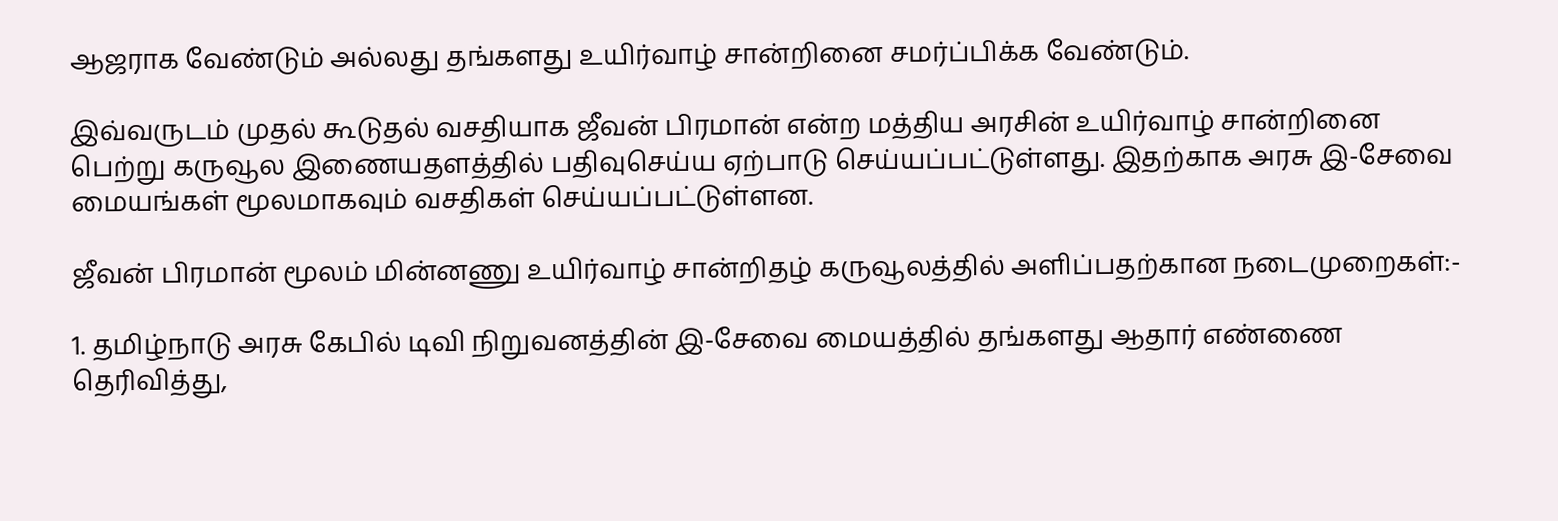ஆஜராக வேண்டும் அல்லது தங்களது உயிர்வாழ் சான்றினை சமர்ப்பிக்க வேண்டும்.

இவ்வருடம் முதல் கூடுதல் வசதியாக ஜீவன் பிரமான் என்ற மத்திய அரசின் உயிர்வாழ் சான்றினை பெற்று கருவூல இணையதளத்தில் பதிவுசெய்ய ஏற்பாடு செய்யப்பட்டுள்ளது. இதற்காக அரசு இ-சேவை மையங்கள் மூலமாகவும் வசதிகள் செய்யப்பட்டுள்ளன.

ஜீவன் பிரமான் மூலம் மின்னணு உயிர்வாழ் சான்றிதழ் கருவூலத்தில் அளிப்பதற்கான நடைமுறைகள்:-

1. தமிழ்நாடு அரசு கேபில் டிவி நிறுவனத்தின் இ-சேவை மையத்தில் தங்களது ஆதார் எண்ணை தெரிவித்து,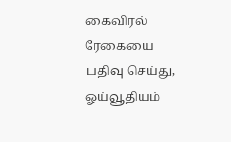கைவிரல் ரேகையை பதிவு செய்து, ஓய்வூதியம்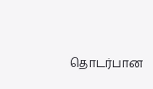தொடர்பான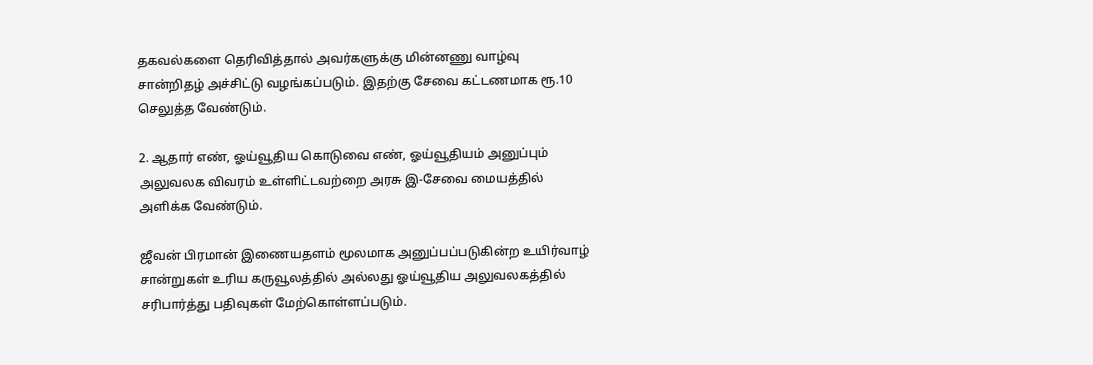தகவல்களை தெரிவித்தால் அவர்களுக்கு மின்னணு வாழ்வு சான்றிதழ் அச்சிட்டு வழங்கப்படும். இதற்கு சேவை கட்டணமாக ரூ.10 செலுத்த வேண்டும்.

2. ஆதார் எண், ஓய்வூதிய கொடுவை எண், ஓய்வூதியம் அனுப்பும் அலுவலக விவரம் உள்ளிட்டவற்றை அரசு இ-சேவை மையத்தில் அளிக்க வேண்டும்.

ஜீவன் பிரமான் இணையதளம் மூலமாக அனுப்பப்படுகின்ற உயிர்வாழ் சான்றுகள் உரிய கருவூலத்தில் அல்லது ஓய்வூதிய அலுவலகத்தில் சரிபார்த்து பதிவுகள் மேற்கொள்ளப்படும்.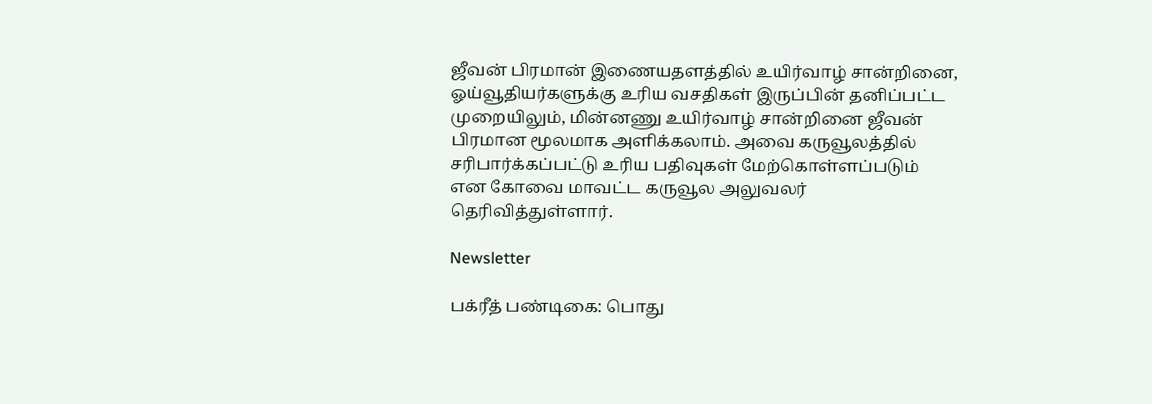ஜீவன் பிரமான் இணையதளத்தில் உயிர்வாழ் சான்றினை, ஓய்வூதியர்களுக்கு உரிய வசதிகள் இருப்பின் தனிப்பட்ட முறையிலும், மின்னணு உயிர்வாழ் சான்றினை ஜீவன் பிரமான மூலமாக அளிக்கலாம். அவை கருவூலத்தில் சரிபார்க்கப்பட்டு உரிய பதிவுகள் மேற்கொள்ளப்படும் என கோவை மாவட்ட கருவூல அலுவலர் தெரிவித்துள்ளார்.

Newsletter

பக்ரீத் பண்டிகை: பொது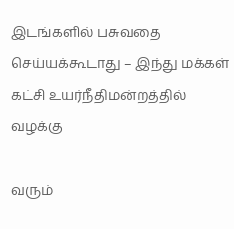இடங்களில் பசுவதை செய்யக்கூடாது – இந்து மக்கள் கட்சி உயர்நீதிமன்றத்தில் வழக்கு

வரும்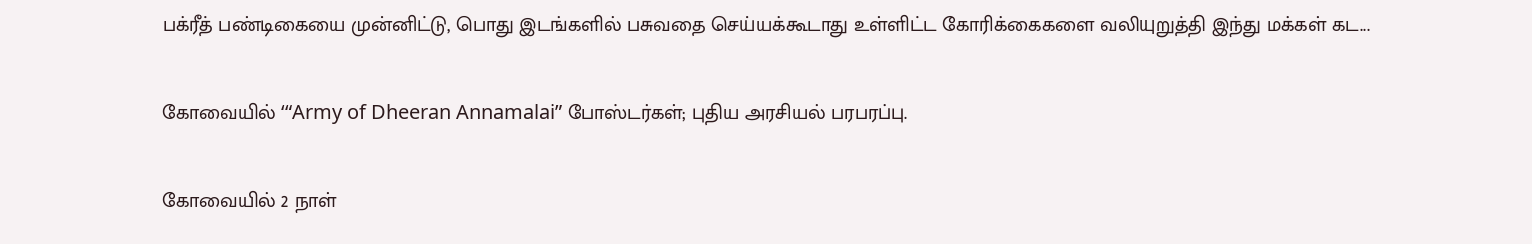பக்ரீத் பண்டிகையை முன்னிட்டு, பொது இடங்களில் பசுவதை செய்யக்கூடாது உள்ளிட்ட கோரிக்கைகளை வலியுறுத்தி இந்து மக்கள் கட...

கோவையில் ‘“Army of Dheeran Annamalai” போஸ்டர்கள்; புதிய அரசியல் பரபரப்பு.

கோவையில் 2 நாள்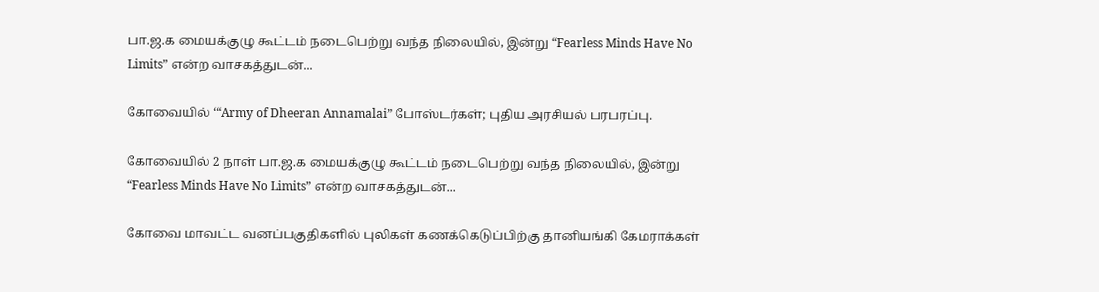பா.ஜ.க மையக்குழு கூட்டம் நடைபெற்று வந்த நிலையில், இன்று “Fearless Minds Have No Limits” என்ற வாசகத்துடன்...

கோவையில் ‘“Army of Dheeran Annamalai” போஸ்டர்கள்; புதிய அரசியல் பரபரப்பு.

கோவையில் 2 நாள் பா.ஜ.க மையக்குழு கூட்டம் நடைபெற்று வந்த நிலையில், இன்று “Fearless Minds Have No Limits” என்ற வாசகத்துடன்...

கோவை மாவட்ட வனப்பகுதிகளில் புலிகள் கணக்கெடுப்பிற்கு தானியங்கி கேமராக்கள்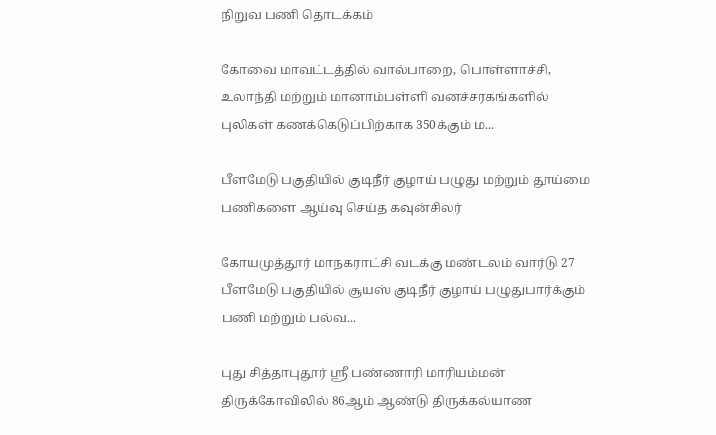நிறுவ பணி தொடக்கம்

கோவை மாவட்டத்தில் வால்பாறை, பொள்ளாச்சி, உலாந்தி மற்றும் மானாம்பள்ளி வனச்சரகங்களில் புலிகள் கணக்கெடுப்பிற்காக 350க்கும் ம...

பீளமேடு பகுதியில் குடிநீர் குழாய் பழுது மற்றும் தூய்மை பணிகளை ஆய்வு செய்த கவுன்சிலர்

கோயமுத்தூர் மாநகராட்சி வடக்கு மண்டலம் வார்டு 27 பீளமேடு பகுதியில் சூயஸ் குடிநீர் குழாய் பழுதுபார்க்கும் பணி மற்றும் பல்வ...

புது சித்தாபுதூர் ஸ்ரீ பண்ணாரி மாரியம்மன் திருக்கோவிலில் 86ஆம் ஆண்டு திருக்கல்யாண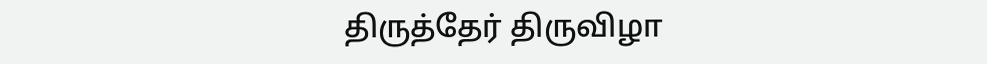திருத்தேர் திருவிழா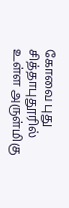கோவை புது சித்தாபுதூரில் உள்ள அருள்மிகு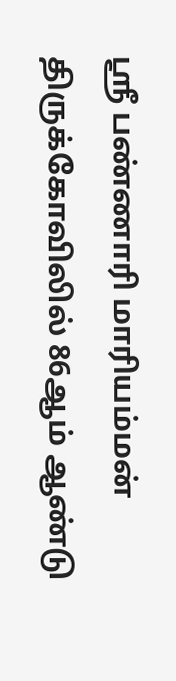ஸ்ரீ பண்ணாரி மாரியம்மன் திருக்கோவிலில் 86ஆம் ஆண்டு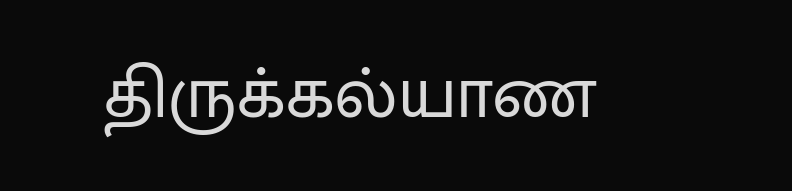திருக்கல்யாண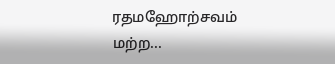ரதமஹோற்சவம் மற்ற...